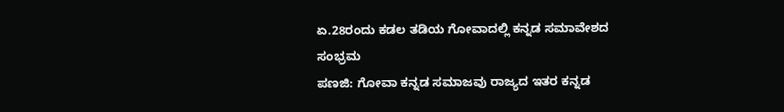ಏ.28ರಂದು ಕಡಲ ತಡಿಯ ಗೋವಾದಲ್ಲಿ ಕನ್ನಡ ಸಮಾವೇಶದ ಸಂಭ್ರಮ
ಪಣಜಿ: ಗೋವಾ ಕನ್ನಡ ಸಮಾಜವು ರಾಜ್ಯದ ಇತರ ಕನ್ನಡ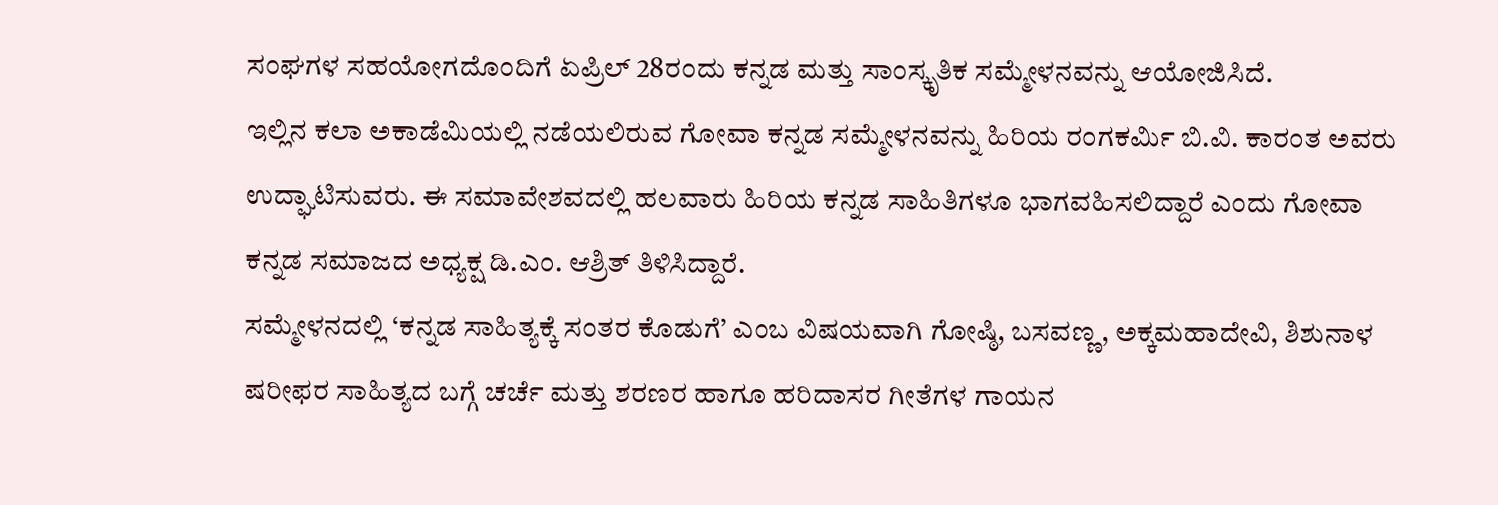ಸಂಘಗಳ ಸಹಯೋಗದೊಂದಿಗೆ ಏಪ್ರಿಲ್ 28ರಂದು ಕನ್ನಡ ಮತ್ತು ಸಾಂಸ್ಕೃತಿಕ ಸಮ್ಮೇಳನವನ್ನು ಆಯೋಜಿಸಿದೆ.
ಇಲ್ಲಿನ ಕಲಾ ಅಕಾಡೆಮಿಯಲ್ಲಿ ನಡೆಯಲಿರುವ ಗೋವಾ ಕನ್ನಡ ಸಮ್ಮೇಳನವನ್ನು ಹಿರಿಯ ರಂಗಕರ್ಮಿ ಬಿ.ವಿ. ಕಾರಂತ ಅವರು ಉದ್ಘಾಟಿಸುವರು. ಈ ಸಮಾವೇಶವದಲ್ಲಿ ಹಲವಾರು ಹಿರಿಯ ಕನ್ನಡ ಸಾಹಿತಿಗಳೂ ಭಾಗವಹಿಸಲಿದ್ದಾರೆ ಎಂದು ಗೋವಾ ಕನ್ನಡ ಸಮಾಜದ ಅಧ್ಯಕ್ಷ ಡಿ.ಎಂ. ಆಶ್ರಿತ್ ತಿಳಿಸಿದ್ದಾರೆ.
ಸಮ್ಮೇಳನದಲ್ಲಿ ‘ಕನ್ನಡ ಸಾಹಿತ್ಯಕ್ಕೆ ಸಂತರ ಕೊಡುಗೆ’ ಎಂಬ ವಿಷಯವಾಗಿ ಗೋಷ್ಠಿ, ಬಸವಣ್ಣ, ಅಕ್ಕಮಹಾದೇವಿ, ಶಿಶುನಾಳ ಷರೀಫರ ಸಾಹಿತ್ಯದ ಬಗ್ಗೆ ಚರ್ಚೆ ಮತ್ತು ಶರಣರ ಹಾಗೂ ಹರಿದಾಸರ ಗೀತೆಗಳ ಗಾಯನ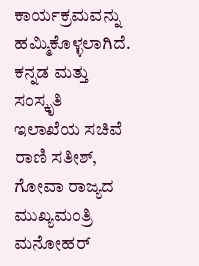ಕಾರ್ಯಕ್ರಮವನ್ನು ಹಮ್ಮಿಕೊಳ್ಳಲಾಗಿದೆ. ಕನ್ನಡ ಮತ್ತು ಸಂಸ್ಕೃತಿ ಇಲಾಖೆಯ ಸಚಿವೆ ರಾಣಿ ಸತೀಶ್, ಗೋವಾ ರಾಜ್ಯದ ಮುಖ್ಯಮಂತ್ರಿ ಮನೋಹರ್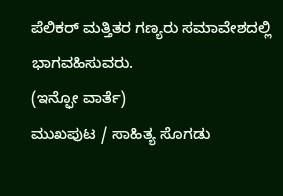ಪೆಲಿಕರ್ ಮತ್ತಿತರ ಗಣ್ಯರು ಸಮಾವೇಶದಲ್ಲಿ ಭಾಗವಹಿಸುವರು.
(ಇನ್ಫೋ ವಾರ್ತೆ)
ಮುಖಪುಟ / ಸಾಹಿತ್ಯ ಸೊಗಡು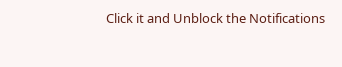Click it and Unblock the Notifications